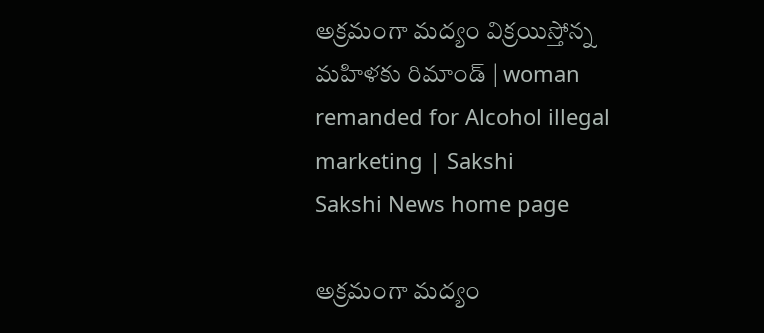అక్రమంగా మద్యం విక్రయిస్తోన్న మహిళకు రిమాండ్ | woman remanded for Alcohol illegal marketing | Sakshi
Sakshi News home page

అక్రమంగా మద్యం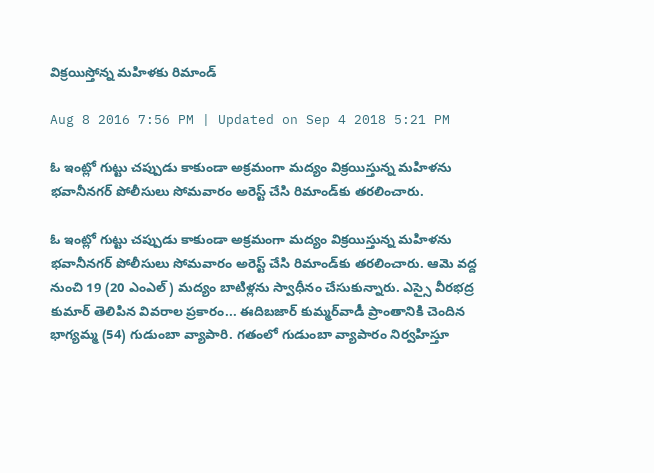విక్రయిస్తోన్న మహిళకు రిమాండ్

Aug 8 2016 7:56 PM | Updated on Sep 4 2018 5:21 PM

ఓ ఇంట్లో గుట్టు చప్పుడు కాకుండా అక్రమంగా మద్యం విక్రయిస్తున్న మహిళను భవానీనగర్ పోలీసులు సోమవారం అరెస్ట్ చేసి రిమాండ్‌కు తరలించారు.

ఓ ఇంట్లో గుట్టు చప్పుడు కాకుండా అక్రమంగా మద్యం విక్రయిస్తున్న మహిళను భవానీనగర్ పోలీసులు సోమవారం అరెస్ట్ చేసి రిమాండ్‌కు తరలించారు. ఆమె వద్ద నుంచి 19 (20 ఎంఎల్) మద్యం బాటిళ్లను స్వాధీనం చేసుకున్నారు. ఎస్సై వీరభద్ర కుమార్ తెలిపిన వివరాల ప్రకారం... ఈదిబజార్ కుమ్మర్‌వాడీ ప్రాంతానికి చెందిన భాగ్యమ్మ (54) గుడుంబా వ్యాపారి. గతంలో గుడుంబా వ్యాపారం నిర్వహిస్తూ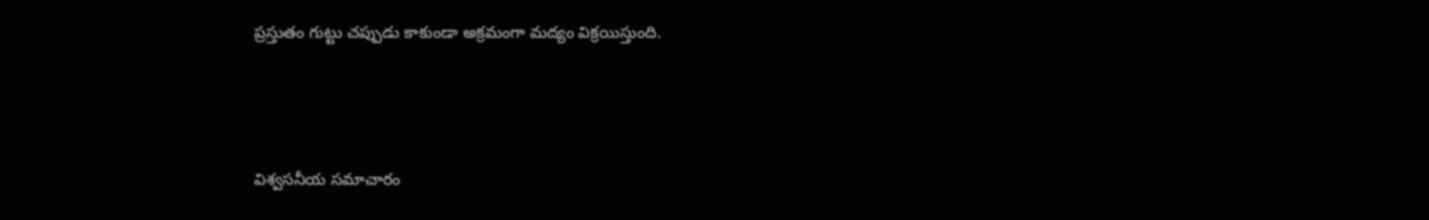ప్రస్తుతం గుట్టు చప్పుడు కాకుండా అక్రమంగా మద్యం విక్రయిస్తుంది.



విశ్వసనీయ సమాచారం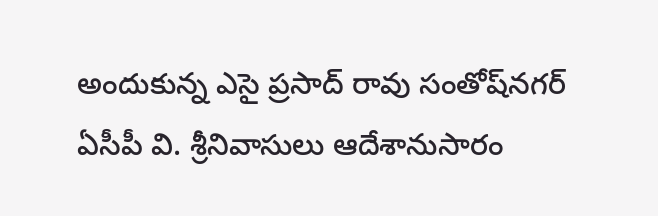అందుకున్న ఎసై ప్రసాద్ రావు సంతోష్‌నగర్ ఏసీపీ వి. శ్రీనివాసులు ఆదేశానుసారం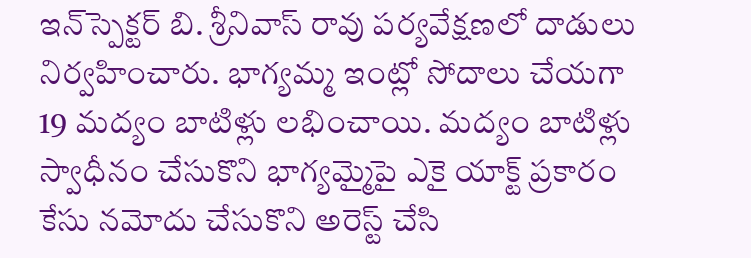ఇన్‌స్పెక్టర్ బి. శ్రీనివాస్ రావు పర్యవేక్షణలో దాడులు నిర్వహించారు. భాగ్యమ్మ ఇంట్లో సోదాలు చేయగా 19 మద్యం బాటిళ్లు లభించాయి. మద్యం బాటిళ్లు స్వాధీనం చేసుకొని భాగ్యమ్మైపై ఎకై యాక్ట్ ప్రకారం కేసు నమోదు చేసుకొని అరెస్ట్ చేసి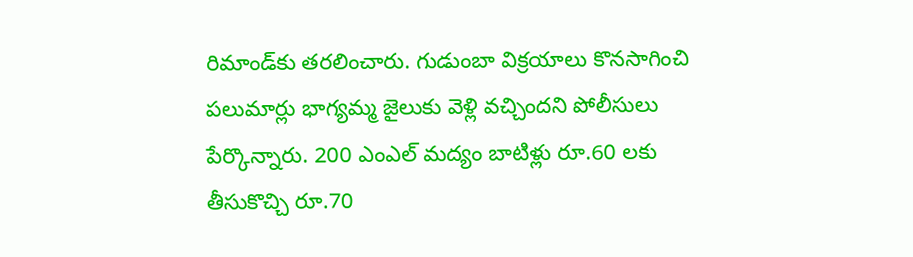రిమాండ్‌కు తరలించారు. గుడుంబా విక్రయాలు కొనసాగించి పలుమార్లు భాగ్యమ్మ జైలుకు వెళ్లి వచ్చిందని పోలీసులు పేర్కొన్నారు. 200 ఎంఎల్ మద్యం బాటిళ్లు రూ.60 లకు తీసుకొచ్చి రూ.70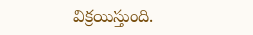విక్రయిస్తుంది.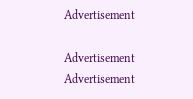Advertisement

Advertisement
Advertisement